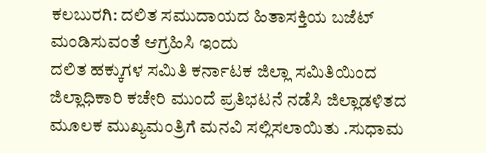ಕಲಬುರಗಿ: ದಲಿತ ಸಮುದಾಯದ ಹಿತಾಸಕ್ತಿಯ ಬಜೆಟ್ ಮಂಡಿಸುವಂತೆ ಆಗ್ರಹಿಸಿ ಇಂದು
ದಲಿತ ಹಕ್ಕುಗಳ ಸಮಿತಿ ಕರ್ನಾಟಕ ಜಿಲ್ಲಾ ಸಮಿತಿಯಿಂದ ಜಿಲ್ಲಾಧಿಕಾರಿ ಕಚೇರಿ ಮುಂದೆ ಪ್ರತಿಭಟನೆ ನಡೆಸಿ ಜಿಲ್ಲಾಡಳಿತದ ಮೂಲಕ ಮುಖ್ಯಮಂತ್ರಿಗೆ ಮನವಿ ಸಲ್ಲಿಸಲಾಯಿತು .ಸುಧಾಮ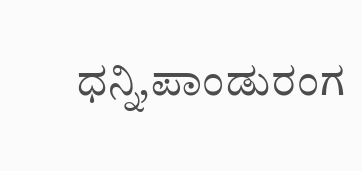ಧನ್ನಿ,ಪಾಂಡುರಂಗ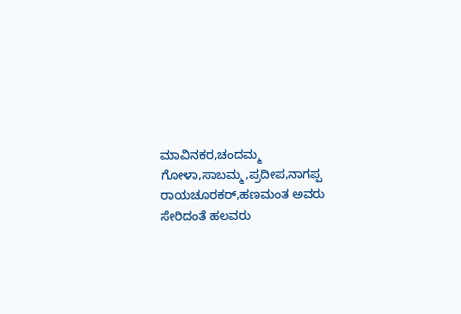ಮಾವಿನಕರ,ಚಂದಮ್ಮ ಗೋಳಾ,ಸಾಬಮ್ಮ,ಪ್ರದೀಪ,ನಾಗಪ್ಪ ರಾಯಚೂರಕರ್,ಹಣಮಂತ ಅವರು ಸೇರಿದಂತೆ ಹಲವರು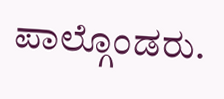ಪಾಲ್ಗೊಂಡರು.